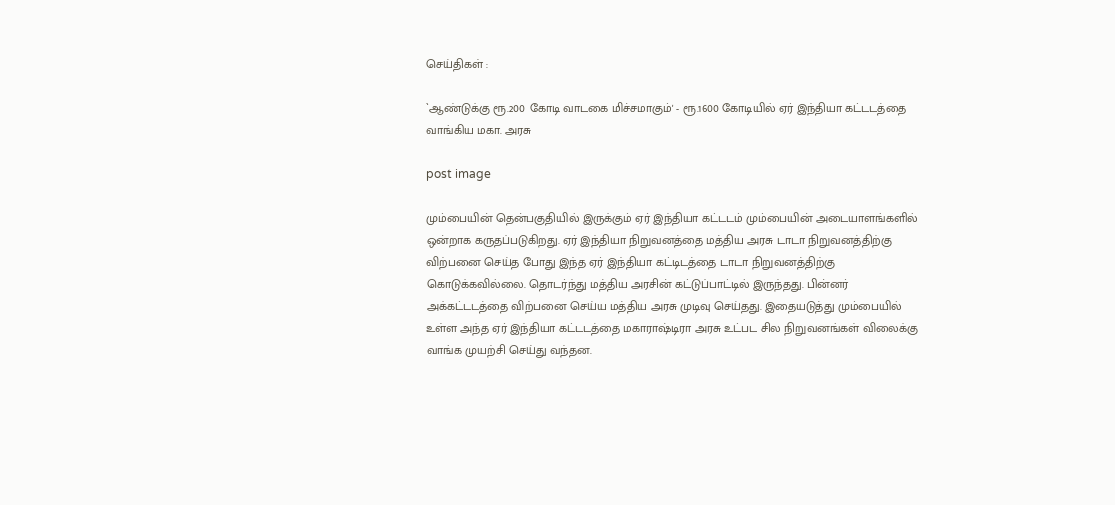செய்திகள் :

`ஆண்டுக்கு ரூ.200 கோடி வாடகை மிச்சமாகும்' - ரூ.1600 கோடியில் ஏர் இந்தியா கட்டடத்தை வாங்கிய மகா. அரசு

post image

மும்பையின் தென்பகுதியில் இருக்கும் ஏர் இந்தியா கட்டடம் மும்பையின் அடையாளங்களில் ஒன்றாக கருதப்படுகிறது. ஏர் இந்தியா நிறுவனத்தை மத்திய அரசு டாடா நிறுவனத்திற்கு விற்பனை செய்த போது இந்த ஏர் இந்தியா கட்டிடத்தை டாடா நிறுவனத்திற்கு கொடுக்கவில்லை. தொடர்ந்து மத்திய அரசின் கட்டுப்பாட்டில் இருந்தது. பின்னர் அக்கட்டடத்தை விற்பனை செய்ய மத்திய அரசு முடிவு செய்தது. இதையடுத்து மும்பையில் உள்ள அந்த ஏர் இந்தியா கட்டடத்தை மகாராஷ்டிரா அரசு உட்பட சில நிறுவனங்கள் விலைக்கு வாங்க முயற்சி செய்து வந்தன.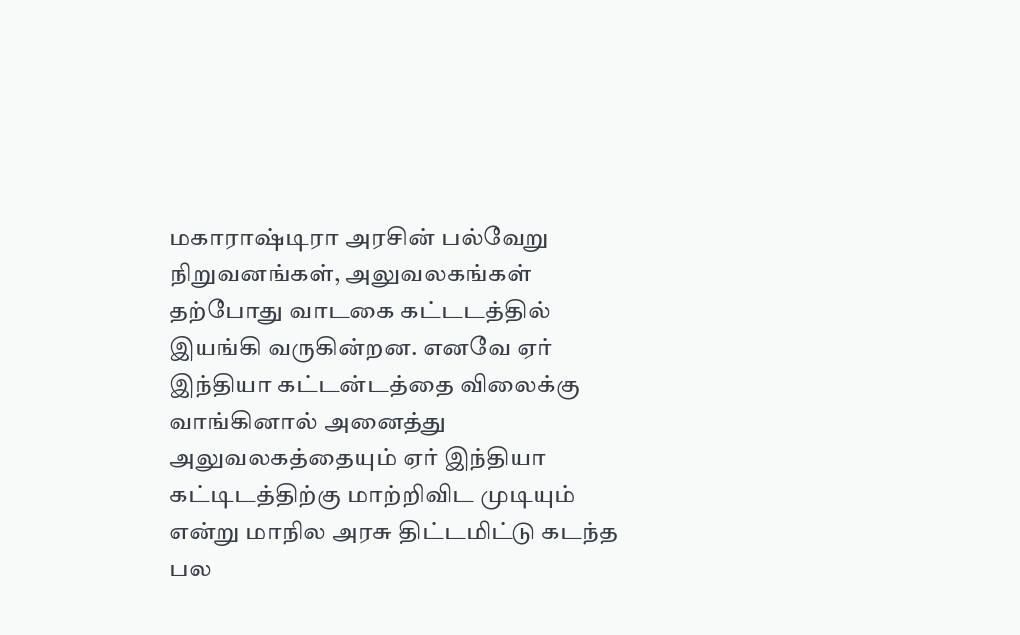மகாராஷ்டிரா அரசின் பல்வேறு நிறுவனங்கள், அலுவலகங்கள் தற்போது வாடகை கட்டடத்தில் இயங்கி வருகின்றன. எனவே ஏர் இந்தியா கட்டன்டத்தை விலைக்கு வாங்கினால் அனைத்து அலுவலகத்தையும் ஏர் இந்தியா கட்டிடத்திற்கு மாற்றிவிட முடியும் என்று மாநில அரசு திட்டமிட்டு கடந்த பல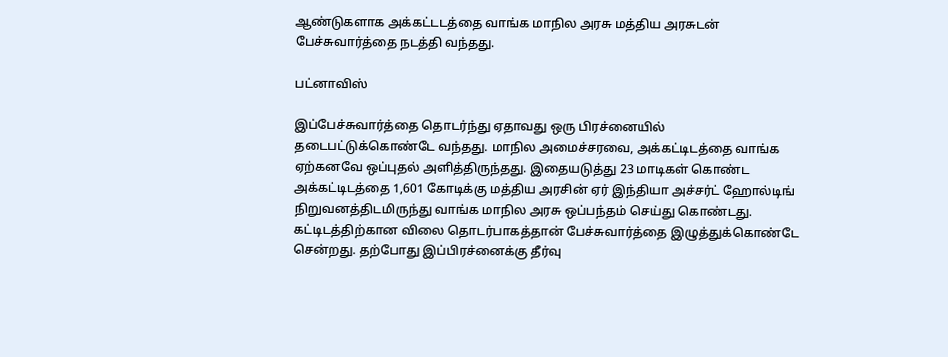ஆண்டுகளாக அக்கட்டடத்தை வாங்க மாநில அரசு மத்திய அரசுடன் பேச்சுவார்த்தை நடத்தி வந்தது.

பட்னாவிஸ்

இப்பேச்சுவார்த்தை தொடர்ந்து ஏதாவது ஒரு பிரச்னையில் தடைபட்டுக்கொண்டே வந்தது. மாநில அமைச்சரவை, அக்கட்டிடத்தை வாங்க ஏற்கனவே ஒப்புதல் அளித்திருந்தது. இதையடுத்து 23 மாடிகள் கொண்ட அக்கட்டிடத்தை 1,601 கோடிக்கு மத்திய அரசின் ஏர் இந்தியா அச்சர்ட் ஹோல்டிங் நிறுவனத்திடமிருந்து வாங்க மாநில அரசு ஒப்பந்தம் செய்து கொண்டது. கட்டிடத்திற்கான விலை தொடர்பாகத்தான் பேச்சுவார்த்தை இழுத்துக்கொண்டே சென்றது. தற்போது இப்பிரச்னைக்கு தீர்வு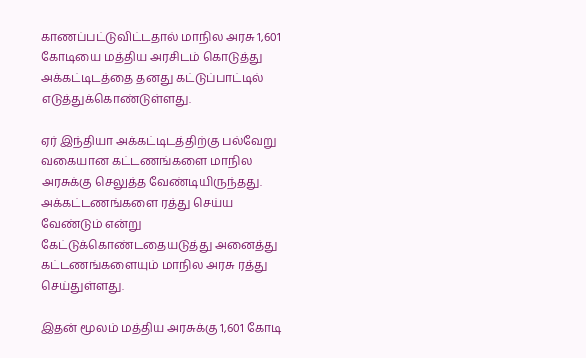காணப்பட்டுவிட்டதால் மாநில அரசு 1,601 கோடியை மத்திய அரசிடம் கொடுத்து அக்கட்டிடத்தை தனது கட்டுப்பாட்டில் எடுத்துக்கொண்டுள்ளது.

ஏர் இந்தியா அக்கட்டிடத்திற்கு பல்வேறு வகையான கட்டணங்களை மாநில அரசுக்கு செலுத்த வேண்டியிருந்தது. அக்கட்டணங்களை ரத்து செய்ய வேண்டும் என்று கேட்டுக்கொண்டதையடுத்து அனைத்து கட்டணங்களையும் மாநில அரசு ரத்து செய்துள்ளது.

இதன் மூலம் மத்திய அரசுக்கு 1,601 கோடி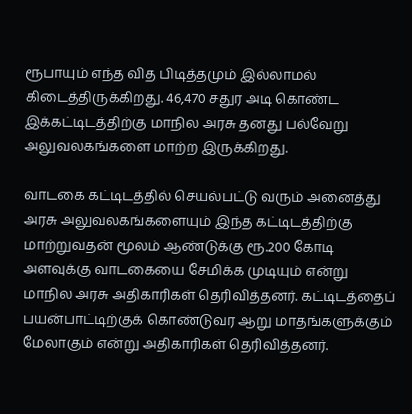ரூபாயும் எந்த வித பிடித்தமும் இல்லாமல் கிடைத்திருக்கிறது. 46,470 சதுர அடி கொண்ட இக்கட்டிடத்திற்கு மாநில அரசு தனது பல்வேறு அலுவலகங்களை மாற்ற இருக்கிறது.

வாடகை கட்டிடத்தில் செயல்பட்டு வரும் அனைத்து அரசு அலுவலகங்களையும் இந்த கட்டிடத்திற்கு மாற்றுவதன் மூலம் ஆண்டுக்கு ரூ.200 கோடி அளவுக்கு வாடகையை சேமிக்க முடியும் என்று மாநில அரசு அதிகாரிகள் தெரிவித்தனர். கட்டிடத்தைப் பயன்பாட்டிற்குக் கொண்டுவர ஆறு மாதங்களுக்கும் மேலாகும் என்று அதிகாரிகள் தெரிவித்தனர்.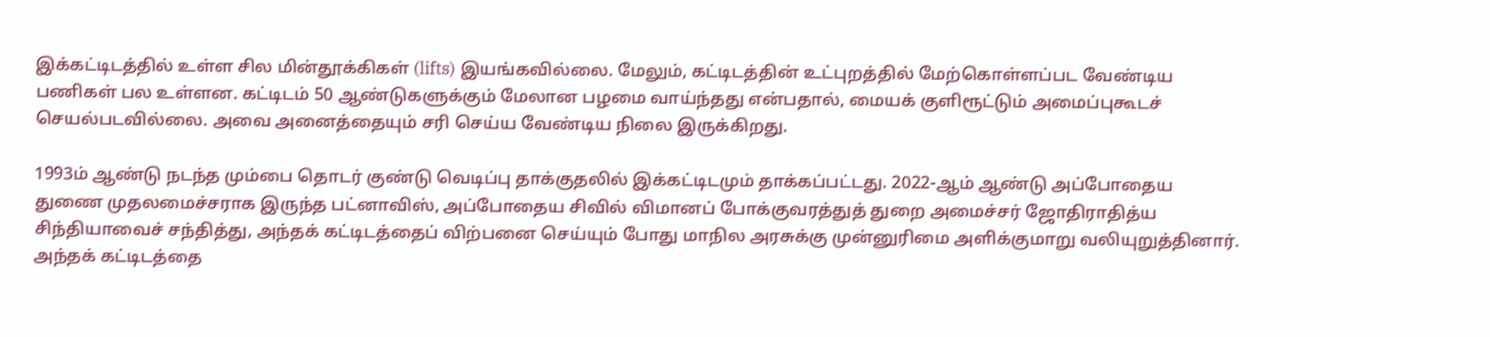இக்கட்டிடத்தில் உள்ள சில மின்தூக்கிகள் (lifts) இயங்கவில்லை. மேலும், கட்டிடத்தின் உட்புறத்தில் மேற்கொள்ளப்பட வேண்டிய பணிகள் பல உள்ளன. கட்டிடம் 50 ஆண்டுகளுக்கும் மேலான பழமை வாய்ந்தது என்பதால், மையக் குளிரூட்டும் அமைப்புகூடச் செயல்படவில்லை. அவை அனைத்தையும் சரி செய்ய வேண்டிய நிலை இருக்கிறது.

1993ம் ஆண்டு நடந்த மும்பை தொடர் குண்டு வெடிப்பு தாக்குதலில் இக்கட்டிடமும் தாக்கப்பட்டது. 2022-ஆம் ஆண்டு அப்போதைய துணை முதலமைச்சராக இருந்த பட்னாவிஸ், அப்போதைய சிவில் விமானப் போக்குவரத்துத் துறை அமைச்சர் ஜோதிராதித்ய சிந்தியாவைச் சந்தித்து, அந்தக் கட்டிடத்தைப் விற்பனை செய்யும் போது மாநில அரசுக்கு முன்னுரிமை அளிக்குமாறு வலியுறுத்தினார். அந்தக் கட்டிடத்தை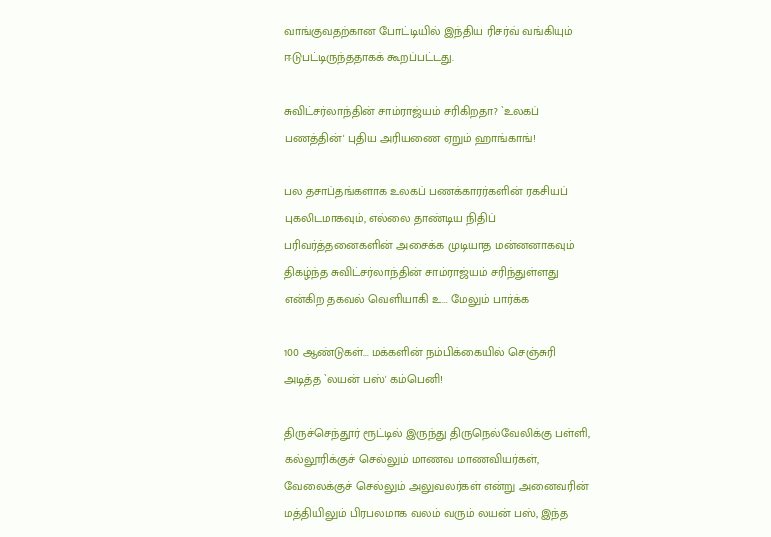வாங்குவதற்கான போட்டியில் இந்திய ரிசர்வ் வங்கியும் ஈடுபட்டிருந்ததாகக் கூறப்பட்டது.

சுவிட்சர்லாந்தின் சாம்ராஜ்யம் சரிகிறதா? `உலகப் பணத்தின்' புதிய அரியணை ஏறும் ஹாங்காங்!

பல தசாப்தங்களாக உலகப் பணக்காரர்களின் ரகசியப் புகலிடமாகவும், எல்லை தாண்டிய நிதிப் பரிவர்த்தனைகளின் அசைக்க முடியாத மன்னனாகவும் திகழ்ந்த சுவிட்சர்லாந்தின் சாம்ராஜ்யம் சரிந்துள்ளது என்கிற தகவல் வெளியாகி உ... மேலும் பார்க்க

100 ஆண்டுகள்... மக்களின் நம்பிக்கையில் செஞ்சுரி அடித்த `லயன் பஸ்' கம்பெனி!

திருச்செந்தூர் ரூட்டில் இருந்து திருநெல்வேலிக்கு பள்ளி, கல்லூரிக்குச் செல்லும் மாணவ மாணவியர்கள், வேலைக்குச் செல்லும் அலுவலர்கள் என்று அனைவரின் மத்தியிலும் பிரபலமாக வலம் வரும் லயன் பஸ், இந்த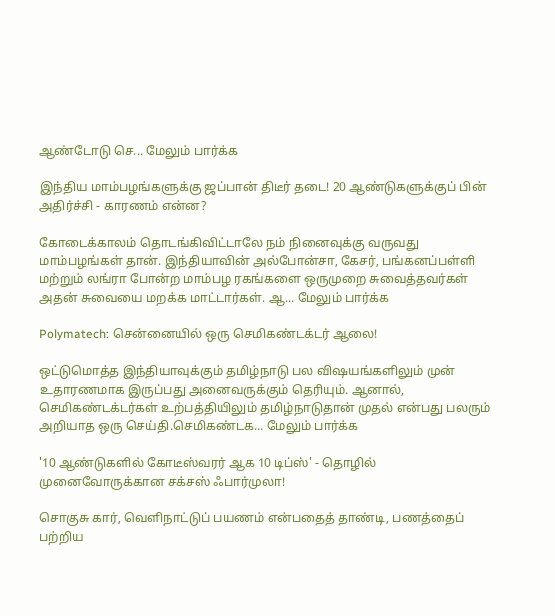ஆண்டோடு செ... மேலும் பார்க்க

இந்திய மாம்பழங்களுக்கு ஜப்பான் திடீர் தடை! 20 ஆண்டுகளுக்குப் பின் அதிர்ச்சி - காரணம் என்ன?

கோடைக்காலம் தொடங்கிவிட்டாலே நம் நினைவுக்கு வருவது மாம்பழங்கள் தான். இந்தியாவின் அல்போன்சா, கேசர், பங்கனப்பள்ளி மற்றும் லங்ரா போன்ற மாம்பழ ரகங்களை ஒருமுறை சுவைத்தவர்கள் அதன் சுவையை மறக்க மாட்டார்கள். ஆ... மேலும் பார்க்க

Polymatech: சென்னையில் ஒரு செமிகண்டக்டர் ஆலை!

ஒட்டுமொத்த இந்தியாவுக்கும் தமிழ்நாடு பல விஷயங்களிலும் முன் உதாரணமாக இருப்பது அனைவருக்கும் தெரியும். ஆனால், செமிகண்டக்டர்கள் உற்பத்தியிலும் தமிழ்நாடுதான் முதல் என்பது பலரும் அறியாத ஒரு செய்தி.செமிகண்டக... மேலும் பார்க்க

'10 ஆண்டுகளில் கோடீஸ்வரர் ஆக 10 டிப்ஸ்' - தொழில் முனைவோருக்கான சக்சஸ் ஃபார்முலா!

சொகுசு கார், வெளிநாட்டுப் பயணம் என்பதைத் தாண்டி, பணத்தைப் பற்றிய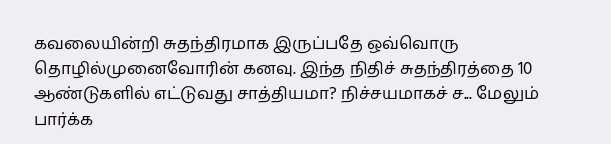கவலையின்றி சுதந்திரமாக இருப்பதே ஒவ்வொரு தொழில்முனைவோரின் கனவு. இந்த நிதிச் சுதந்திரத்தை 10 ஆண்டுகளில் எட்டுவது சாத்தியமா? நிச்சயமாகச் ச... மேலும் பார்க்க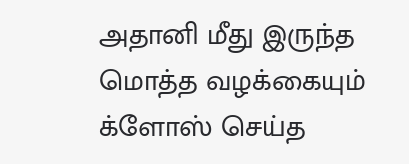அதானி மீது இருந்த மொத்த வழக்கையும் க்ளோஸ் செய்த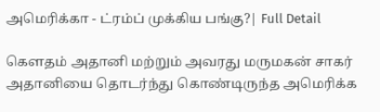அமெரிக்கா - ட்ரம்ப் முக்கிய பங்கு?| Full Detail

கௌதம் அதானி மற்றும் அவரது மருமகன் சாகர் அதானியை தொடர்ந்து கொண்டிருந்த அமெரிக்க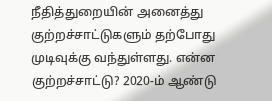நீதித்துறையின் அனைத்து குற்றச்சாட்டுகளும் தற்போது முடிவுக்கு வந்துள்ளது. என்ன குற்றச்சாட்டு? 2020-ம் ஆண்டு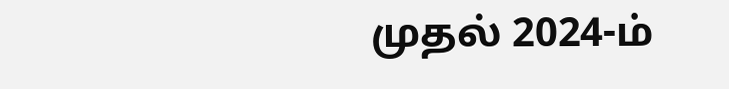முதல் 2024-ம்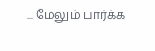... மேலும் பார்க்க